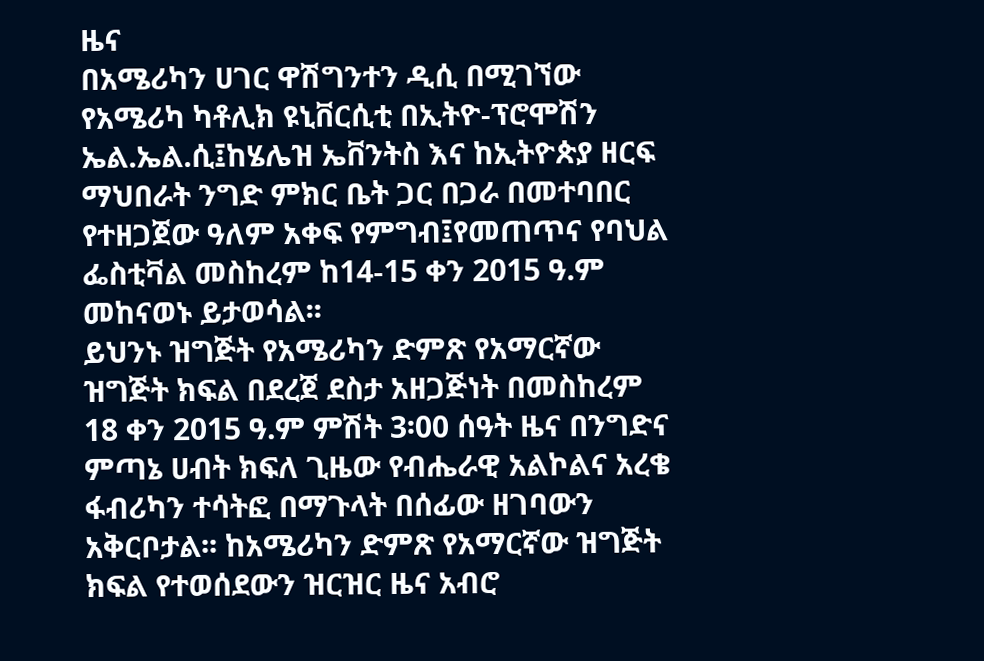ዜና
በአሜሪካን ሀገር ዋሽግንተን ዲሲ በሚገኘው የአሜሪካ ካቶሊክ ዩኒቨርሲቲ በኢትዮ-ፕሮሞሽን ኤል.ኤል.ሲ፤ከሄሌዝ ኤቨንትስ እና ከኢትዮጵያ ዘርፍ ማህበራት ንግድ ምክር ቤት ጋር በጋራ በመተባበር የተዘጋጀው ዓለም አቀፍ የምግብ፤የመጠጥና የባህል ፌስቲቫል መስከረም ከ14-15 ቀን 2015 ዓ.ም መከናወኑ ይታወሳል፡፡
ይህንኑ ዝግጅት የአሜሪካን ድምጽ የአማርኛው ዝግጅት ክፍል በደረጀ ደስታ አዘጋጅነት በመስከረም 18 ቀን 2015 ዓ.ም ምሽት 3፡00 ሰዓት ዜና በንግድና ምጣኔ ሀብት ክፍለ ጊዜው የብሔራዊ አልኮልና አረቄ ፋብሪካን ተሳትፎ በማጉላት በሰፊው ዘገባውን አቅርቦታል፡፡ ከአሜሪካን ድምጽ የአማርኛው ዝግጅት ክፍል የተወሰደውን ዝርዝር ዜና አብሮ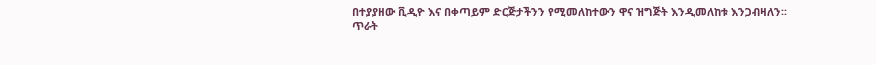በተያያዘው ቪዲዮ እና በቀጣይም ድርጅታችንን የሚመለከተውን ዋና ዝግጅት እንዲመለከቱ እንጋብዛለን፡፡
ጥራት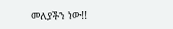መለያችን ነው!!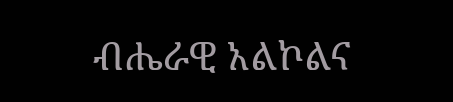ብሔራዊ አልኮልና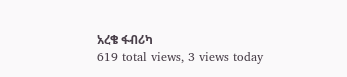አረቄ ፋብሪካ
619 total views, 3 views today